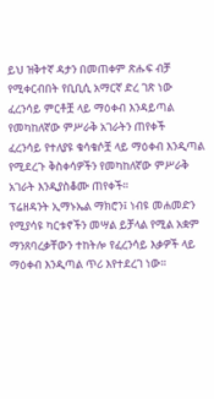ይህ ዝቅተኛ ዳታን በመጠቀም ጽሑፍ ብቻ የሚቀርብበት የቢቢሲ አማርኛ ድረ ገጽ ነው
ፈረንሳይ ምርቶቿ ላይ ማዕቀብ እንዳይጣል የመካከለኛው ምሥራቅ አገራትን ጠየቀች
ፈረንሳይ የተለያዩ ቁሳቁሶቿ ላይ ማዕቀብ እንዲጣል የሚደረጉ ቅስቀሳዎችን የመካከለኛው ምሥራቅ አገራት እንዲያስቆሙ ጠየቀች።
ፕሬዘዳንት ኢማኑኤል ማክሮን፤ ነብዩ መሐመድን የሚያሳዩ ካርቱኖችን መሣል ይቻላል የሚል አቋም ማንጸባረቃቸውን ተከትሎ የፈረንሳይ እቃዎች ላይ ማዕቀብ እንዲጣል ጥሪ እየተደረገ ነው።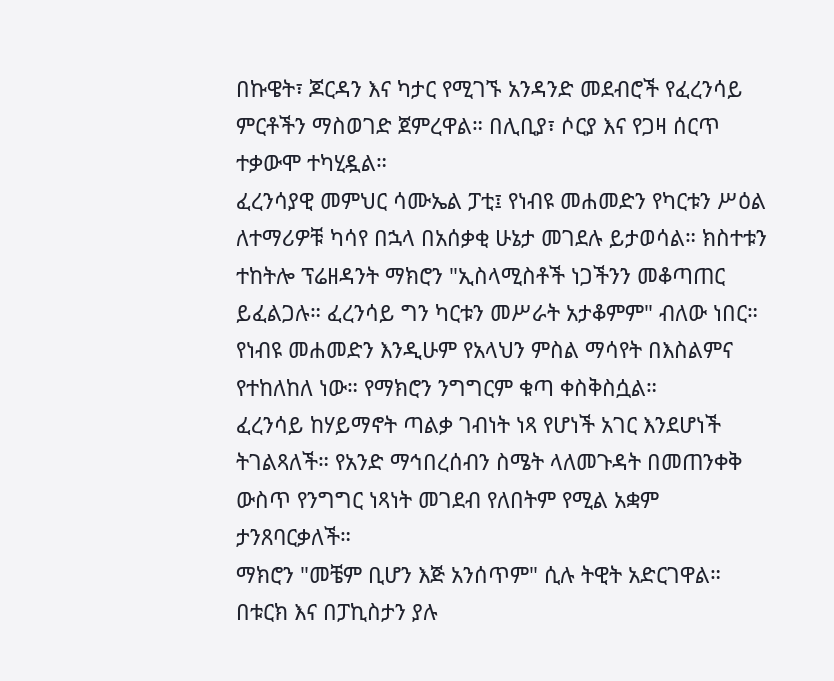በኩዌት፣ ጆርዳን እና ካታር የሚገኙ አንዳንድ መደብሮች የፈረንሳይ ምርቶችን ማስወገድ ጀምረዋል። በሊቢያ፣ ሶርያ እና የጋዛ ሰርጥ ተቃውሞ ተካሂዷል።
ፈረንሳያዊ መምህር ሳሙኤል ፓቲ፤ የነብዩ መሐመድን የካርቱን ሥዕል ለተማሪዎቹ ካሳየ በኋላ በአሰቃቂ ሁኔታ መገደሉ ይታወሳል። ክስተቱን ተከትሎ ፕሬዘዳንት ማክሮን "ኢስላሚስቶች ነጋችንን መቆጣጠር ይፈልጋሉ። ፈረንሳይ ግን ካርቱን መሥራት አታቆምም" ብለው ነበር።
የነብዩ መሐመድን እንዲሁም የአላህን ምስል ማሳየት በእስልምና የተከለከለ ነው። የማክሮን ንግግርም ቁጣ ቀስቅስሷል።
ፈረንሳይ ከሃይማኖት ጣልቃ ገብነት ነጻ የሆነች አገር እንደሆነች ትገልጻለች። የአንድ ማኅበረሰብን ስሜት ላለመጉዳት በመጠንቀቅ ውስጥ የንግግር ነጻነት መገደብ የለበትም የሚል አቋም ታንጸባርቃለች።
ማክሮን "መቼም ቢሆን እጅ አንሰጥም" ሲሉ ትዊት አድርገዋል።
በቱርክ እና በፓኪስታን ያሉ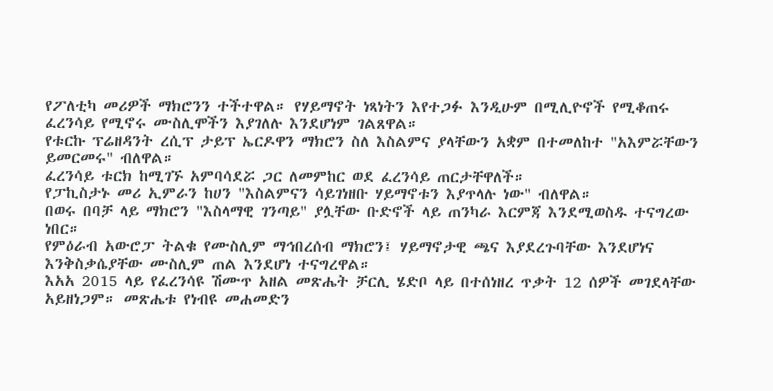የፖለቲካ መሪዎች ማክሮንን ተችተዋል። የሃይማኖት ነጻነትን እየተጋፉ እንዲሁም በሚሊዮኖች የሚቆጠሩ ፈረንሳይ የሚኖሩ ሙስሊሞችን እያገለሉ እንደሆነም ገልጸዋል።
የቱርኩ ፕሬዘዳንት ረሲፕ ታይፕ ኤርዶዋን ማክሮን ስለ እስልምና ያላቸውን አቋም በተመለከተ "አእምሯቸውን ይመርመሩ" ብለዋል።
ፈረንሳይ ቱርክ ከሚገኙ አምባሳደሯ ጋር ለመምከር ወደ ፈረንሳይ ጠርታቸዋለች።
የፓኪስታኑ መሪ ኢምራን ከሀን "እስልምናን ሳይገነዘቡ ሃይማኖቱን እያጥላሉ ነው" ብለዋል።
በወሩ በባቻ ላይ ማክሮን "እስላማዊ ገንጣይ" ያሏቸው ቡድኖች ላይ ጠንካራ እርምጃ እንደሚወስዱ ተናግረው ነበር።
የምዕራብ አውሮፓ ትልቁ የሙስሊም ማኅበረሰብ ማክሮን፤ ሃይማኖታዊ ጫና እያደረጉባቸው እንደሆነና እንቅስቃሴያቸው ሙስሊም ጠል እንደሆነ ተናግረዋል።
እአአ 2015 ላይ የፈረንሳዩ ሽሙጥ አዘል መጽሔት ቻርሊ ሄድቦ ላይ በተሰነዘረ ጥቃት 12 ሰዎች መገደላቸው አይዘነጋም። መጽሔቱ የነብዩ መሐመድን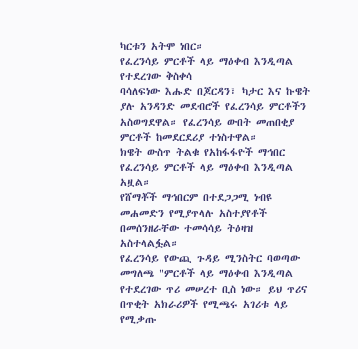ካርቱን አትሞ ነበር።
የፈረንሳይ ምርቶች ላይ ማዕቀብ እንዲጣል የተደረገው ቅስቀሳ
ባሳለፍነው እሑድ በጆርዳን፣ ካታር እና ኩዌት ያሉ አንዳንድ መደብሮች የፈረንሳይ ምርቶችን አስወግደዋል። የፈረንሳይ ውበት መጠበቂያ ምርቶች ከመደርደሪያ ተነስተዋል።
ክዌት ውስጥ ትልቁ የአከፋፋዮች ማኅበር የፈረንሳይ ምርቶች ላይ ማዕቀብ እንዲጣል አዟል።
የሸማቾች ማኅበርም በተደጋጋሚ ነብዩ መሐመድን የሚያጥላሉ አስተያየቶች በመሰንዘራቸው ተመሳሳይ ትዕዛዝ አስተላልፏል።
የፈረንሳይ የውጪ ጉዳይ ሚንስትር ባወጣው መግለጫ "ምርቶች ላይ ማዕቀብ እንዲጣል የተደረገው ጥሪ መሠረተ ቢስ ነው። ይህ ጥሪና በጥቂት አክራሪዎች የሚጫሩ አገሪቱ ላይ የሚቃጡ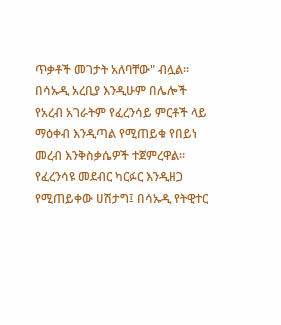ጥቃቶች መገታት አለባቸው" ብሏል።
በሳኡዲ አረቢያ እንዲሁም በሌሎች የአረብ አገራትም የፈረንሳይ ምርቶች ላይ ማዕቀብ እንዲጣል የሚጠይቁ የበይነ መረብ እንቅስቃሴዎች ተጀምረዋል።
የፈረንሳዩ መደብር ካርፉር እንዲዘጋ የሚጠይቀው ሀሽታግ፤ በሳኡዲ የትዊተር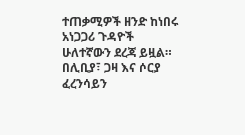ተጠቃሚዎች ዘንድ ከነበሩ አነጋጋሪ ጉዳዮች ሁለተኛውን ደረጃ ይዟል።
በሊቢያ፣ ጋዛ እና ሶርያ ፈረንሳይን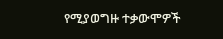የሚያወግዙ ተቃውሞዎች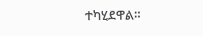ተካሂደዋል።